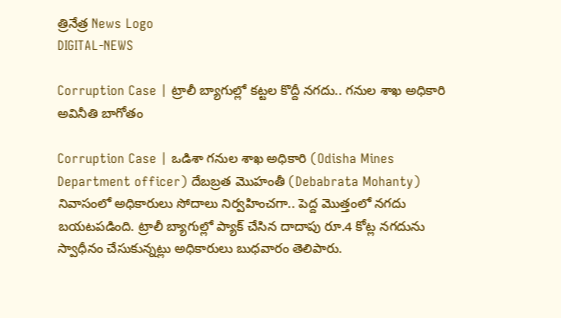త్రినేత్ర News Logo
DIGITAL-NEWS

Corruption Case | ట్రాలీ బ్యాగుల్లో క‌ట్ట‌ల కొద్దీ న‌గ‌దు.. గ‌నుల శాఖ అధికారి అవినీతి బాగోతం

Corruption Case | ఒడిశా గ‌నుల శాఖ అధికారి (Odisha Mines Department officer) దేబబ్రత మొహంతీ (Debabrata Mohanty) నివాసంలో అధికారులు సోదాలు నిర్వ‌హించ‌గా.. పెద్ద మొత్తంలో న‌గ‌దు బ‌య‌ట‌ప‌డింది. ట్రాలీ బ్యాగుల్లో ప్యాక్ చేసిన దాదాపు రూ.4 కోట్ల న‌గ‌దును స్వాధీనం చేసుకున్న‌ట్లు అధికారులు బుధ‌వారం తెలిపారు.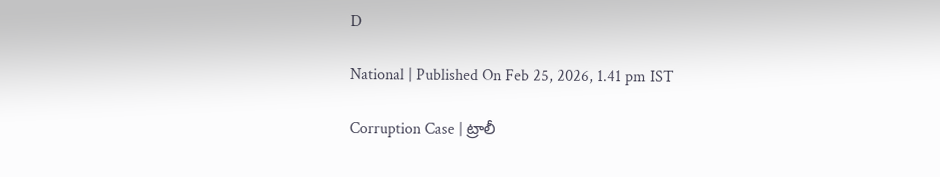D

National | Published On Feb 25, 2026, 1.41 pm IST

Corruption Case | ట్రాలీ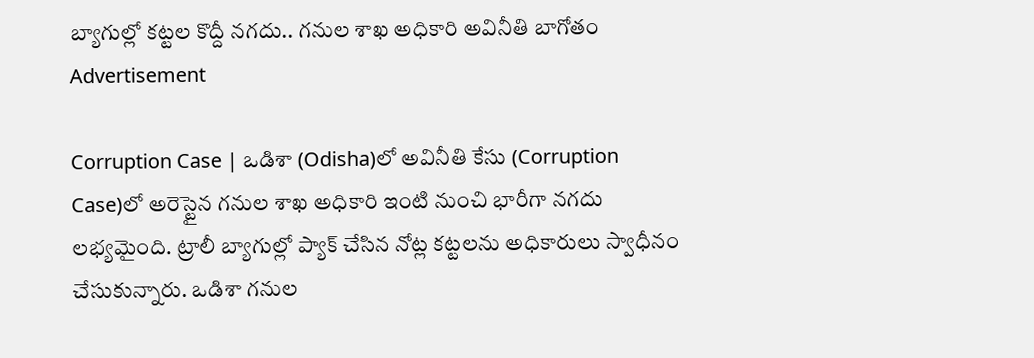బ్యాగుల్లో క‌ట్ట‌ల కొద్దీ న‌గ‌దు.. గ‌నుల శాఖ అధికారి అవినీతి బాగోతం
Advertisement

Corruption Case | ఒడిశా (Odisha)లో అవినీతి కేసు (Corruption Case)లో అరెస్టైన గ‌నుల శాఖ అధికారి ఇంటి నుంచి భారీగా న‌గ‌దు ల‌భ్య‌మైంది. ట్రాలీ బ్యాగుల్లో ప్యాక్ చేసిన నోట్ల క‌ట్ట‌ల‌ను అధికారులు స్వాధీనం చేసుకున్నారు. ఒడిశా గ‌నుల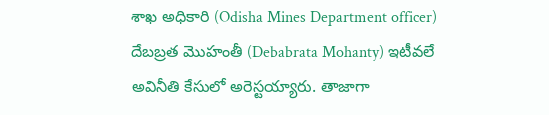శాఖ అధికారి (Odisha Mines Department officer) దేబబ్రత మొహంతీ (Debabrata Mohanty) ఇటీవ‌లే అవినీతి కేసులో అరెస్టయ్యారు. తాజాగా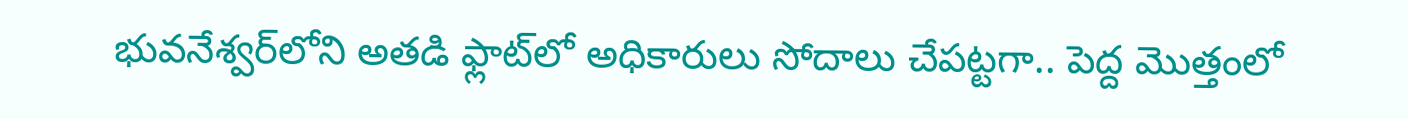భువనేశ్వర్‌లోని అత‌డి ఫ్లాట్‌లో అధికారులు సోదాలు చేప‌ట్ట‌గా.. పెద్ద మొత్తంలో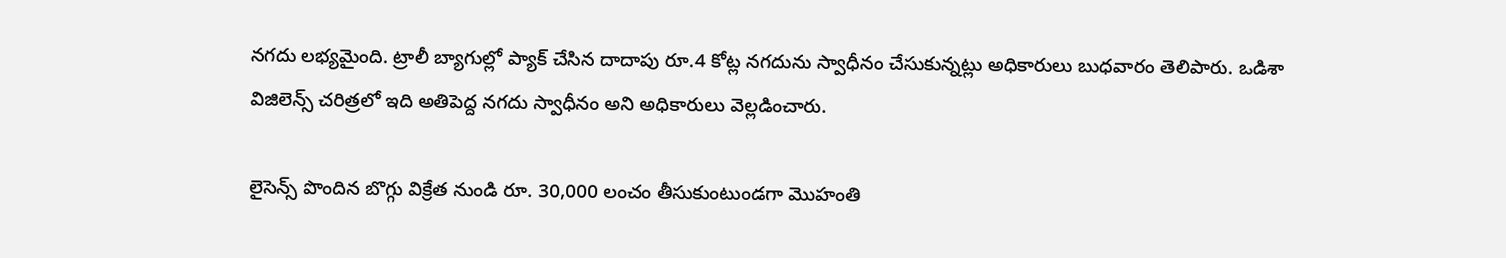న‌గ‌దు ల‌భ్య‌మైంది. ట్రాలీ బ్యాగుల్లో ప్యాక్ చేసిన దాదాపు రూ.4 కోట్ల న‌గ‌దును స్వాధీనం చేసుకున్న‌ట్లు అధికారులు బుధ‌వారం తెలిపారు. ఒడిశా విజిలెన్స్ చరిత్రలో ఇది అతిపెద్ద నగదు స్వాధీనం అని అధికారులు వెల్ల‌డించారు.

లైసెన్స్ పొందిన బొగ్గు విక్రేత నుండి రూ. 30,000 లంచం తీసుకుంటుండగా మొహంతి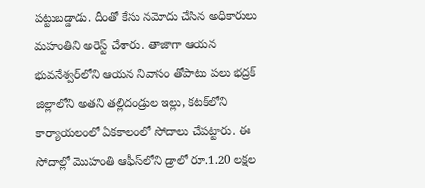పట్టుబడ్డాడు. దీంతో కేసు నమోదు చేసిన అధికారులు మహంతిని అరెస్ట్ చేశారు. తాజాగా ఆయ‌న భువ‌నేశ్వ‌ర్‌లోని ఆయ‌న‌ నివాసం తోపాటు పలు భ‌ద్ర‌క్ జిల్లాలోని అత‌ని త‌ల్లిదండ్రుల ఇల్లు, క‌ట‌క్‌లోని కార్యాయ‌లంలో ఏక‌కాలంలో సోదాలు చేప‌ట్టారు. ఈ సోదాల్లో మొహంతి ఆఫీస్‌లోని డ్రాలో రూ.1.20 ల‌క్ష‌ల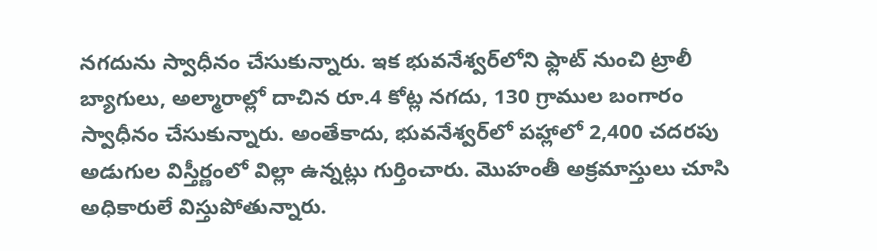న‌గ‌దును స్వాధీనం చేసుకున్నారు. ఇక భువ‌నేశ్వ‌ర్‌లోని ఫ్లాట్ నుంచి ట్రాలీ బ్యాగులు, అల్మారాల్లో దాచిన రూ.4 కోట్ల న‌గ‌దు, 130 గ్రాముల బంగారం స్వాధీనం చేసుకున్నారు. అంతేకాదు, భువ‌నేశ్వ‌ర్‌లో పహ్లాలో 2,400 చదరపు అడుగుల విస్తీర్ణంలో విల్లా ఉన్న‌ట్లు గుర్తించారు. మొహంతీ అక్ర‌మాస్తులు చూసి అధికారులే విస్తుపోతున్నారు.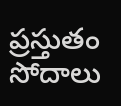ప్ర‌స్తుతం సోదాలు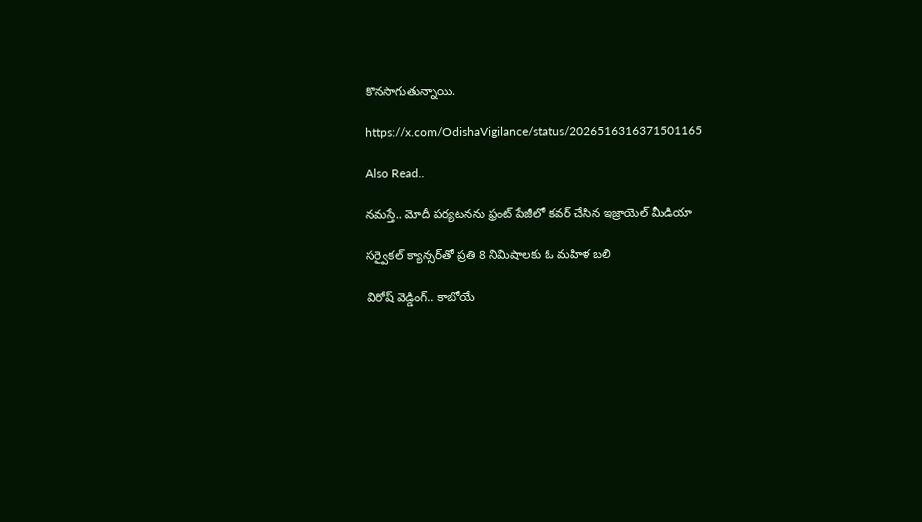కొన‌సాగుతున్నాయి.

https://x.com/OdishaVigilance/status/2026516316371501165

Also Read..

న‌మ‌స్తే.. మోదీ ప‌ర్య‌ట‌న‌ను ఫ్రంట్ పేజీలో క‌వ‌ర్ చేసిన ఇజ్రాయెల్ మీడియా

స‌ర్వైక‌ల్ క్యాన్స‌ర్‌తో ప్ర‌తి 8 నిమిషాల‌కు ఓ మ‌హిళ బ‌లి

విరోష్ వెడ్డింగ్‌.. కాబోయే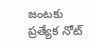జంట‌కు ప్ర‌త్యేక నోట్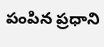పంపిన ప్ర‌ధాని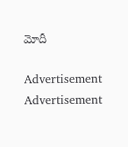మోదీ

Advertisement
Advertisement